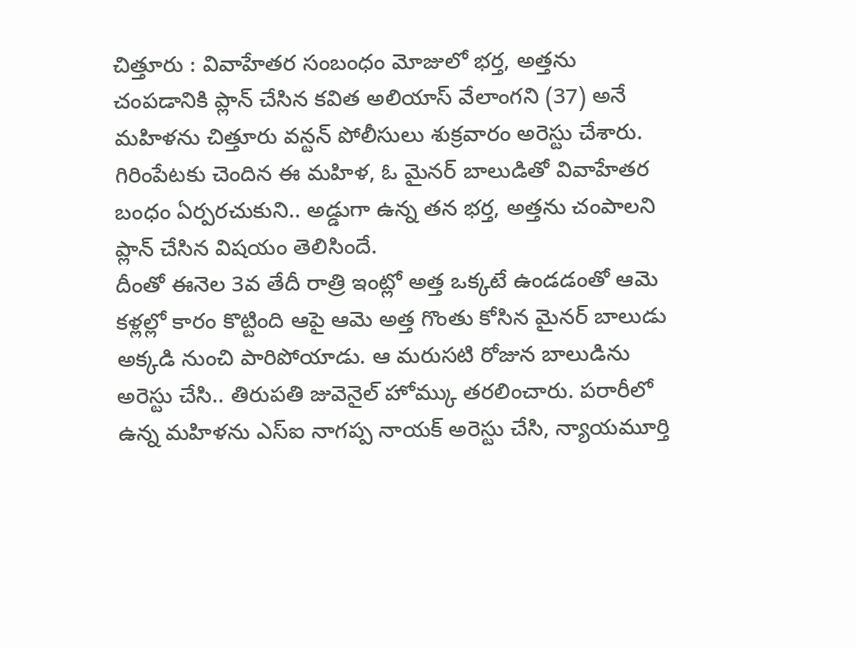చిత్తూరు : వివాహేతర సంబంధం మోజులో భర్త, అత్తను చంపడానికి ప్లాన్ చేసిన కవిత అలియాస్ వేలాంగని (37) అనే మహిళను చిత్తూరు వన్టన్ పోలీసులు శుక్రవారం అరెస్టు చేశారు. గిరింపేటకు చెందిన ఈ మహిళ, ఓ మైనర్ బాలుడితో వివాహేతర బంధం ఏర్పరచుకుని.. అడ్డుగా ఉన్న తన భర్త, అత్తను చంపాలని ప్లాన్ చేసిన విషయం తెలిసిందే.
దీంతో ఈనెల 3వ తేదీ రాత్రి ఇంట్లో అత్త ఒక్కటే ఉండడంతో ఆమె కళ్లల్లో కారం కొట్టింది ఆపై ఆమె అత్త గొంతు కోసిన మైనర్ బాలుడు అక్కడి నుంచి పారిపోయాడు. ఆ మరుసటి రోజున బాలుడిను అరెస్టు చేసి.. తిరుపతి జువెనైల్ హోమ్కు తరలించారు. పరారీలో ఉన్న మహిళను ఎస్ఐ నాగప్ప నాయక్ అరెస్టు చేసి, న్యాయమూర్తి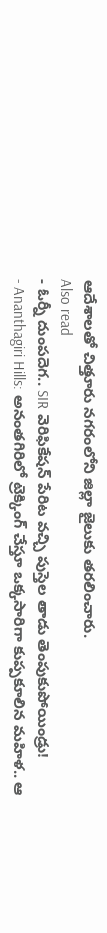ఆదేశాలతో చిత్తూరు నగరంలోని జిల్లా జైలుకు తరలించారు.
Also read
- ఓర్నీ దుంపదెగ.. SIR వెరిఫికేషన్ పేరిట వచ్చి పుస్తెల తాడు తెంపుకుపోయిండ్రు!
- Ananthagiri Hills: అనంతగిరిలో ట్రెక్కింగ్ చేస్తూ ఒక్కసారిగా కుప్పకూలిన మహిళ.. ఆ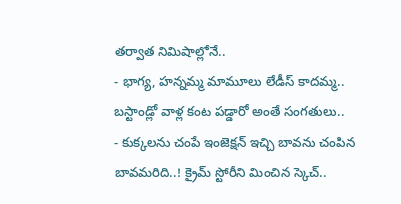తర్వాత నిమిషాల్లోనే..
- భాగ్య, హన్నమ్మ మామూలు లేడీస్ కాదమ్మ.. బస్టాండ్లో వాళ్ల కంట పడ్డారో అంతే సంగతులు..
- కుక్కలను చంపే ఇంజెక్షన్ ఇచ్చి బావను చంపిన బావమరిది..! క్రైమ్ స్టోరీని మించిన స్కెచ్..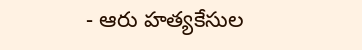- ఆరు హత్యకేసుల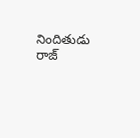నిందితుడు రాజ్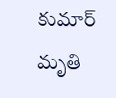కుమార్ మృతి